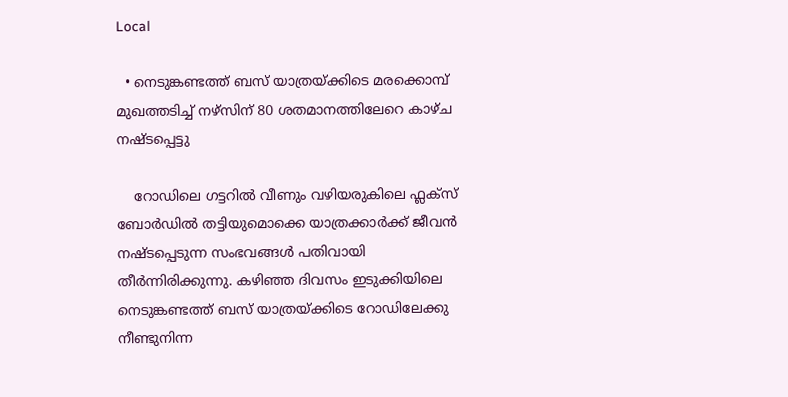Local

  • നെടുങ്കണ്ടത്ത് ബസ് യാത്രയ്ക്കിടെ മരക്കൊമ്പ് മുഖത്തടിച്ച് നഴ്സിന് 80 ശതമാനത്തിലേറെ കാഴ്ച നഷ്ടപ്പെട്ടു

    റോഡിലെ ഗട്ടറിൽ വീണും വഴിയരുകിലെ ഫ്ലക്സ് ബോർഡിൽ തട്ടിയുമൊക്കെ യാത്രക്കാർക്ക് ജീവൻ നഷ്ടപ്പെടുന്ന സംഭവങ്ങൾ പതിവായി തീർന്നിരിക്കുന്നു. കഴിഞ്ഞ ദിവസം ഇടുക്കിയിലെ നെടുങ്കണ്ടത്ത് ബസ് യാത്രയ്ക്കിടെ റോഡിലേക്കു നീണ്ടുനിന്ന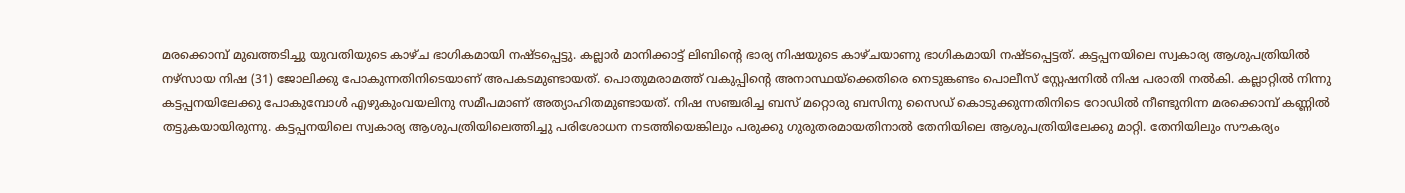മരക്കൊമ്പ് മുഖത്തടിച്ചു യുവതിയുടെ കാഴ്ച ഭാഗികമായി നഷ്ടപ്പെട്ടു. കല്ലാർ മാനിക്കാട്ട് ലിബിന്റെ ഭാര്യ നിഷയുടെ കാഴ്ചയാണു ഭാഗികമായി നഷ്ടപ്പെട്ടത്. കട്ടപ്പനയിലെ സ്വകാര്യ ആശുപത്രിയിൽ നഴ്സായ നിഷ (31) ജോലിക്കു പോകുന്നതിനിടെയാണ് അപകടമുണ്ടായത്. പൊതുമരാമത്ത് വകുപ്പിന്റെ അനാസ്ഥയ്ക്കെതിരെ നെടുങ്കണ്ടം പൊലീസ് സ്റ്റേഷനിൽ നിഷ പരാതി നൽകി. കല്ലാറ്റിൽ നിന്നു കട്ടപ്പനയിലേക്കു പോകുമ്പോൾ എഴുകുംവയലിനു സമീപമാണ് അത്യാഹിതമുണ്ടായത്. നിഷ സഞ്ചരിച്ച ബസ് മറ്റൊരു ബസിനു സൈഡ് കൊടുക്കുന്നതിനിടെ റോഡിൽ നീണ്ടുനിന്ന മരക്കൊമ്പ് കണ്ണിൽ തട്ടുകയായിരുന്നു. കട്ടപ്പനയിലെ സ്വകാര്യ ആശുപത്രിയിലെത്തിച്ചു പരിശോധന നടത്തിയെങ്കിലും പരുക്കു ഗുരുതരമായതിനാൽ തേനിയിലെ ആശുപത്രിയിലേക്കു മാറ്റി. തേനിയിലും സൗകര്യം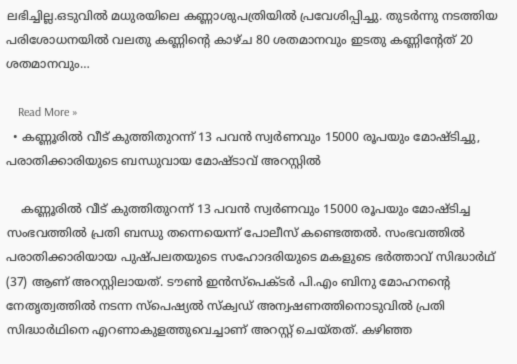ലഭിച്ചില്ല.ഒടുവിൽ മധുരയിലെ കണ്ണാശുപത്രിയിൽ പ്രവേശിപ്പിച്ചു. തുടർന്നു നടത്തിയ പരിശോധനയിൽ വലതു കണ്ണിന്റെ കാഴ്ച 80 ശതമാനവും ഇടതു കണ്ണിന്റേത് 20 ശതമാനവും…

    Read More »
  • കണ്ണൂരില്‍ വീട് കുത്തിതുറന്ന് 13 പവന്‍ സ്വര്‍ണവും 15000 രൂപയും മോഷ്ടിച്ചു, പരാതിക്കാരിയുടെ ബന്ധുവായ മോഷ്ടാവ് അറസ്റ്റിൽ

    കണ്ണൂരില്‍ വീട് കുത്തിതുറന്ന് 13 പവന്‍ സ്വര്‍ണവും 15000 രൂപയും മോഷ്ടിച്ച സംഭവത്തില്‍ പ്രതി ബന്ധു തന്നെയെന്ന് പോലീസ് കണ്ടെത്തൽ. സംഭവത്തിൽ പരാതിക്കാരിയായ പുഷ്പലതയുടെ സഹോദരിയുടെ മകളുടെ ഭര്‍ത്താവ് സിദ്ധാര്‍ഥ് (37) ആണ് അറസ്റ്റിലായത്. ടൗണ്‍ ഇന്‍സ്‌പെക്ടര്‍ പി.എം ബിനു മോഹനന്റെ നേതൃത്വത്തില്‍ നടന്ന സ്‌പെഷ്യല്‍ സ്‌ക്വഡ് അന്വഷണത്തിനൊടുവിൽ പ്രതി സിദ്ധാര്‍ഥിനെ എറണാകുളത്തുവെച്ചാണ് അറസ്റ്റ് ചെയ്തത്. കഴിഞ്ഞ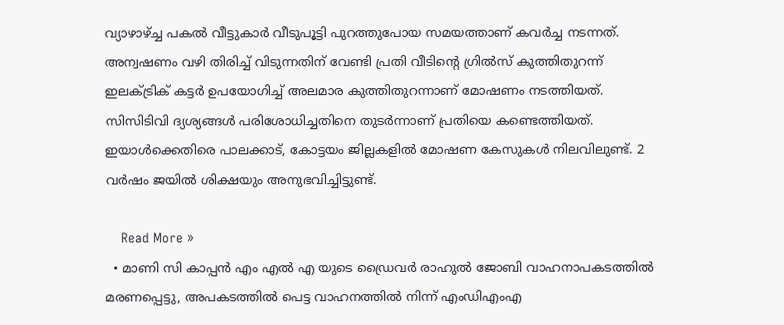വ്യാഴാഴ്ച്ച പകൽ വീട്ടുകാര്‍ വീടുപൂട്ടി പുറത്തുപോയ സമയത്താണ് കവര്‍ച്ച നടന്നത്.  അന്വഷണം വഴി തിരിച്ച്‌ വിടുന്നതിന് വേണ്ടി പ്രതി വീടിന്റെ ഗ്രില്‍സ് കുത്തിതുറന്ന് ഇലക്‌ട്രിക് കട്ടര്‍ ഉപയോഗിച്ച്‌ അലമാര കുത്തിതുറന്നാണ് മോഷണം നടത്തിയത്. സിസിടിവി ദ്യശ്യങ്ങള്‍ പരിശോധിച്ചതിനെ തുടര്‍ന്നാണ് പ്രതിയെ കണ്ടെത്തിയത്. ഇയാൾക്കെതിരെ പാലക്കാട്, കോട്ടയം ജില്ലകളില്‍ മോഷണ കേസുകൾ നിലവിലുണ്ട്. 2 വർഷം ജയിൽ ശിക്ഷയും അനുഭവിച്ചിട്ടുണ്ട്.

    Read More »
  • മാണി സി കാപ്പൻ എം എൽ എ യുടെ ഡ്രൈവർ രാഹുൽ ജോബി വാഹനാപകടത്തിൽ മരണപ്പെട്ടു, അപകടത്തിൽ പെട്ട വാഹനത്തിൽ നിന്ന് എംഡിഎംഎ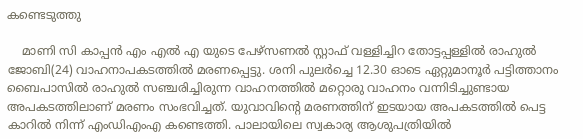കണ്ടെടുത്തു

    മാണി സി കാപ്പൻ എം എൽ എ യുടെ പേഴ്സണൽ സ്റ്റാഫ് വള്ളിച്ചിറ തോട്ടപ്പള്ളിൽ രാഹുൽ ജോബി(24) വാഹനാപകടത്തിൽ മരണപ്പെട്ടു. ശനി പുലർച്ചെ 12.30 ഓടെ ഏറ്റുമാനൂർ പട്ടിത്താനം ബൈപാസിൽ രാഹുൽ സഞ്ചരിച്ചിരുന്ന വാഹനത്തിൽ മറ്റൊരു വാഹനം വന്നിടിച്ചുണ്ടായ അപകടത്തിലാണ് മരണം സംഭവിച്ചത്. യുവാവിന്റെ മരണത്തിന് ഇടയായ അപകടത്തിൽ പെട്ട കാറിൽ നിന്ന് എംഡിഎംഎ കണ്ടെത്തി. പാലായിലെ സ്വകാര്യ ആശുപത്രിയിൽ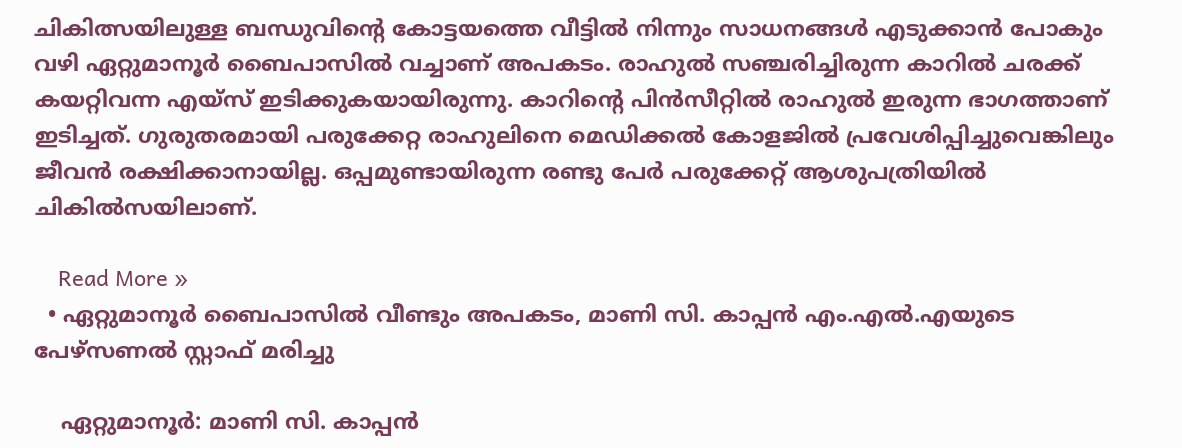ചികിത്സയിലുള്ള ബന്ധുവിൻ്റെ കോട്ടയത്തെ വീട്ടിൽ നിന്നും സാധനങ്ങൾ എടുക്കാൻ പോകും വഴി ഏറ്റുമാനൂർ ബൈപാസിൽ വച്ചാണ് അപകടം. രാഹുൽ സഞ്ചരിച്ചിരുന്ന കാറിൽ ചരക്ക് കയറ്റിവന്ന എയ്സ് ഇടിക്കുകയായിരുന്നു. കാറിൻ്റെ പിൻസീറ്റിൽ രാഹുൽ ഇരുന്ന ഭാഗത്താണ് ഇടിച്ചത്. ഗുരുതരമായി പരുക്കേറ്റ രാഹുലിനെ മെഡിക്കൽ കോളജിൽ പ്രവേശിപ്പിച്ചുവെങ്കിലും ജീവൻ രക്ഷിക്കാനായില്ല. ഒപ്പമുണ്ടായിരുന്ന രണ്ടു പേർ പരുക്കേറ്റ് ആശുപത്രിയിൽ ചികിൽസയിലാണ്.

    Read More »
  • ഏറ്റുമാനൂർ ബൈപാസിൽ വീണ്ടും അപകടം, മാണി സി. കാപ്പൻ എം.എൽ.എയുടെ പേഴ്സണൽ സ്റ്റാഫ് മരിച്ചു

    ഏറ്റുമാനൂർ: മാണി സി. കാപ്പൻ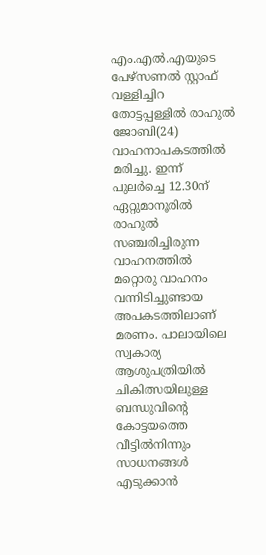എം.എൽ.എയുടെ പേഴ്സണൽ സ്റ്റാഫ് വള്ളിച്ചിറ തോട്ടപ്പള്ളിൽ രാഹുൽ ജോബി(24) വാഹനാപകടത്തിൽ മരിച്ചു. ഇന്ന് പുലർച്ചെ 12.30ന് ഏറ്റുമാനൂരിൽ രാഹുൽ സഞ്ചരിച്ചിരുന്ന വാഹനത്തിൽ മറ്റൊരു വാഹനം വന്നിടിച്ചുണ്ടായ അപകടത്തിലാണ് മരണം. പാലായിലെ സ്വകാര്യ ആശുപത്രിയിൽ ചികിത്സയിലുള്ള ബന്ധുവിൻ്റെ കോട്ടയത്തെ വീട്ടിൽനിന്നും സാധനങ്ങൾ എടുക്കാൻ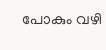പോകും വഴി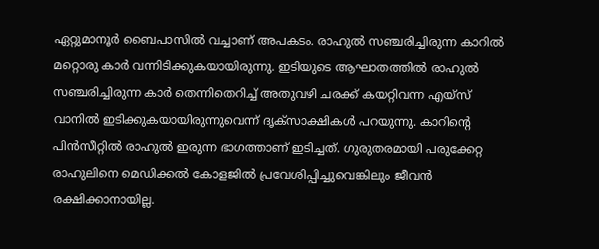ഏറ്റുമാനൂർ ബൈപാസിൽ വച്ചാണ് അപകടം. രാഹുൽ സഞ്ചരിച്ചിരുന്ന കാറിൽ മറ്റൊരു കാർ വന്നിടിക്കുകയായിരുന്നു. ഇടിയുടെ ആഘാതത്തിൽ രാഹുൽ സഞ്ചരിച്ചിരുന്ന കാർ തെന്നിതെറിച്ച് അതുവഴി ചരക്ക് കയറ്റിവന്ന എയ്സ് വാനിൽ ഇടിക്കുകയായിരുന്നുവെന്ന് ദൃക്സാക്ഷികൾ പറയുന്നു. കാറിൻ്റെ പിൻസീറ്റിൽ രാഹുൽ ഇരുന്ന ഭാഗത്താണ് ഇടിച്ചത്. ഗുരുതരമായി പരുക്കേറ്റ രാഹുലിനെ മെഡിക്കൽ കോളജിൽ പ്രവേശിപ്പിച്ചുവെങ്കിലും ജീവൻ രക്ഷിക്കാനായില്ല.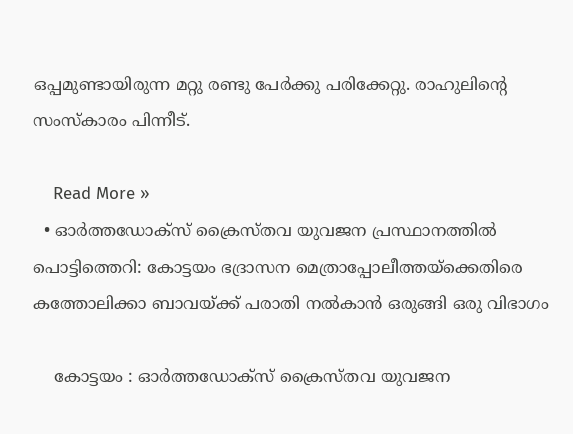ഒപ്പമുണ്ടായിരുന്ന മറ്റു രണ്ടു പേർക്കു പരിക്കേറ്റു. രാഹുലിൻ്റെ സംസ്കാരം പിന്നീട്.

    Read More »
  • ഓർത്തഡോക്സ് ക്രൈസ്തവ യുവജന പ്രസ്ഥാനത്തിൽ പൊട്ടിത്തെറി: കോട്ടയം ഭദ്രാസന മെത്രാപ്പോലീത്തയ്ക്കെതിരെ കത്തോലിക്കാ ബാവയ്ക്ക് പരാതി നൽകാൻ ഒരുങ്ങി ഒരു വിഭാഗം

    കോട്ടയം : ഓർത്തഡോക്സ് ക്രൈസ്തവ യുവജന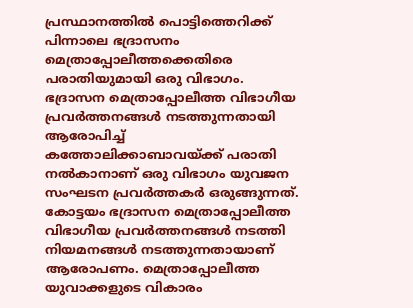പ്രസ്ഥാനത്തിൽ പൊട്ടിത്തെറിക്ക് പിന്നാലെ ഭദ്രാസനം മെത്രാപ്പോലീത്തക്കെതിരെ പരാതിയുമായി ഒരു വിഭാഗം. ഭദ്രാസന മെത്രാപ്പോലീത്ത വിഭാഗീയ പ്രവർത്തനങ്ങൾ നടത്തുന്നതായി ആരോപിച്ച് കത്തോലിക്കാബാവയ്ക്ക് പരാതി നൽകാനാണ് ഒരു വിഭാഗം യുവജന സംഘടന പ്രവർത്തകർ ഒരുങ്ങുന്നത്. കോട്ടയം ഭദ്രാസന മെത്രാപ്പോലീത്ത വിഭാഗീയ പ്രവർത്തനങ്ങൾ നടത്തി നിയമനങ്ങൾ നടത്തുന്നതായാണ് ആരോപണം. മെത്രാപ്പോലീത്ത യുവാക്കളുടെ വികാരം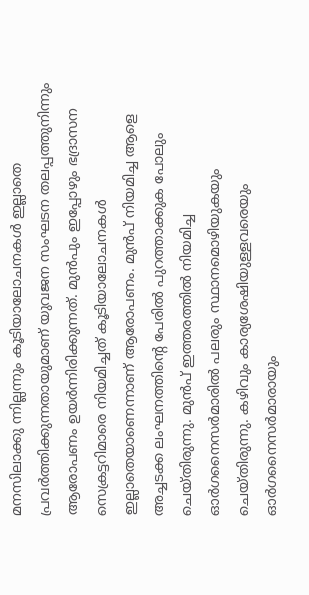മനസിലാക്കു ന്നില്ലന്നും കൂടിയാലോചനകൾ ഇല്ലാതെ പ്രവർത്തിക്കുന്നതായുമാണ് യുവജന സംഘടന തലപ്പത്തുനിന്നും ആരോപണം ഉയർന്നിരിക്കുന്നത്. മുൻപും ഇപ്പോഴും ഭദ്രാസന സെക്രട്ടറിമാരെ നിയമിച്ചത് കൂടിയാലോചനകൾ ഇല്ലാതെയാണെന്നാണ് ആരോപണം. മുൻപ് നിയമിച്ച ആളെ അച്ചടക്ക ലംഘനത്തിന്റെ പേരിൽ പുറത്താക്കുക പോലും ചെയ്തിരുന്നു. മുൻപ് ഇത്തരത്തിൽ നിയമിച്ച ഓർഗനൈസർമാരിൽ പലരും സ്ഥാനമൊഴിയുകയും ചെയ്തിരുന്നു. കഴിവും കാര്യശേഷിയുള്ളവരെയും ഓർഗനൈസർമാരായും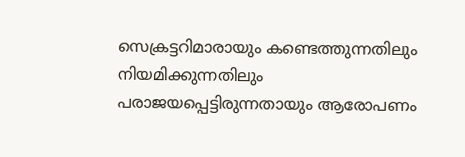സെക്രട്ടറിമാരായും കണ്ടെത്തുന്നതിലും നിയമിക്കുന്നതിലും പരാജയപ്പെട്ടിരുന്നതായും ആരോപണം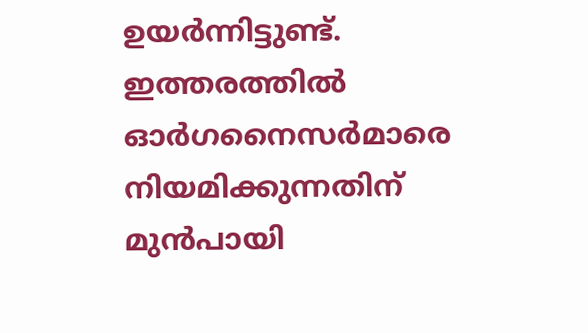ഉയർന്നിട്ടുണ്ട്. ഇത്തരത്തിൽ ഓർഗനൈസർമാരെ നിയമിക്കുന്നതിന് മുൻപായി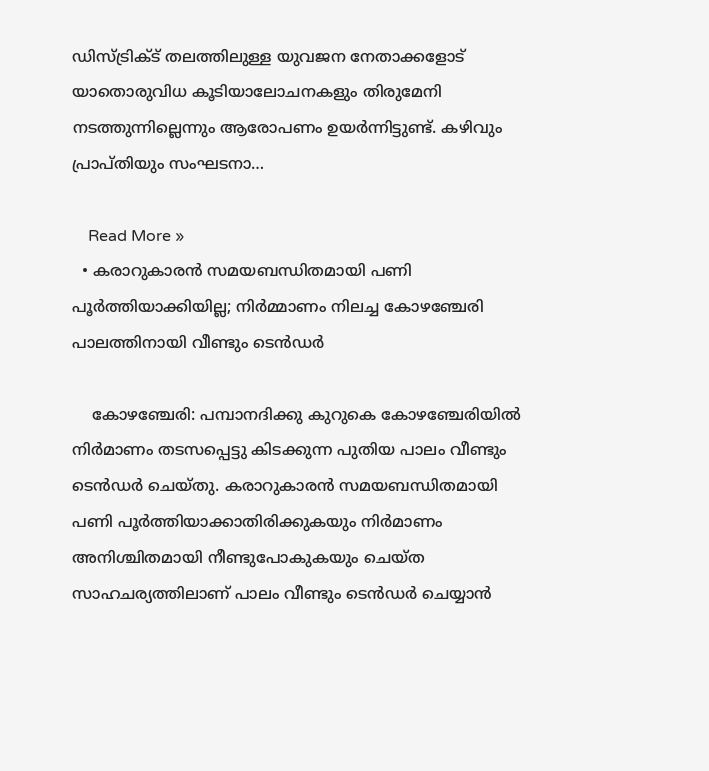ഡിസ്ട്രിക്ട് തലത്തിലുള്ള യുവജന നേതാക്കളോട് യാതൊരുവിധ കൂടിയാലോചനകളും തിരുമേനി നടത്തുന്നില്ലെന്നും ആരോപണം ഉയർന്നിട്ടുണ്ട്. കഴിവും പ്രാപ്തിയും സംഘടനാ…

    Read More »
  • കരാറുകാരൻ സമയബന്ധിതമായി പണി പൂര്‍ത്തിയാക്കിയില്ല; നിര്‍മ്മാണം നിലച്ച കോഴഞ്ചേരി പാലത്തിനായി വീണ്ടും ടെന്‍ഡര്‍

    കോഴഞ്ചേരി: പമ്പാനദിക്കു കുറുകെ കോഴഞ്ചേരിയില്‍ നിര്‍മാണം തടസപ്പെട്ടു കിടക്കുന്ന പുതിയ പാലം വീണ്ടും ടെന്‍ഡര്‍ ചെയ്തു. കരാറുകാരന്‍ സമയബന്ധിതമായി പണി പൂര്‍ത്തിയാക്കാതിരിക്കുകയും നിര്‍മാണം അനിശ്ചിതമായി നീണ്ടുപോകുകയും ചെയ്ത സാഹചര്യത്തിലാണ് പാലം വീണ്ടും ടെന്‍ഡര്‍ ചെയ്യാന്‍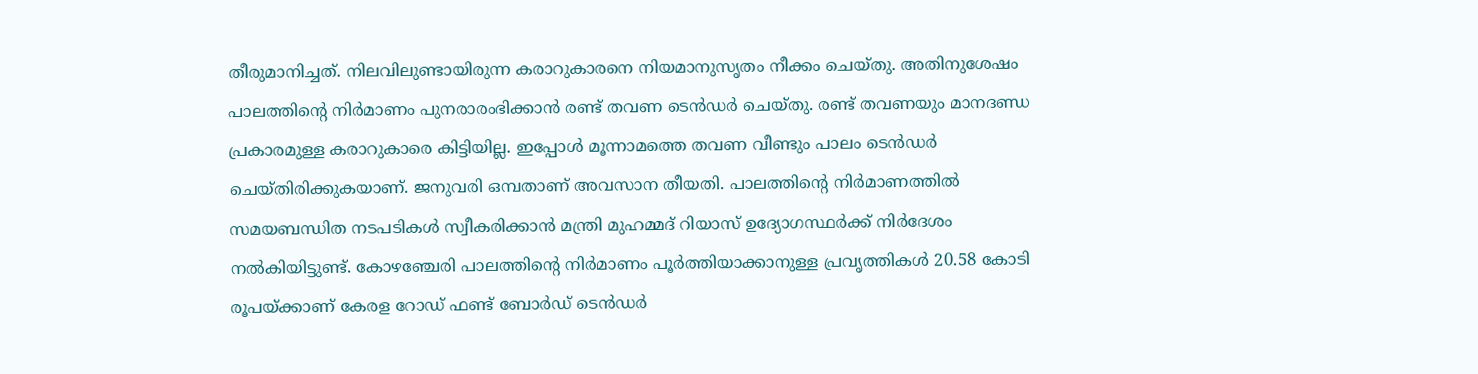തീരുമാനിച്ചത്. നിലവിലുണ്ടായിരുന്ന കരാറുകാരനെ നിയമാനുസൃതം നീക്കം ചെയ്തു. അതിനുശേഷം പാലത്തിന്റെ നിര്‍മാണം പുനരാരംഭിക്കാന്‍ രണ്ട് തവണ ടെന്‍ഡര്‍ ചെയ്തു. രണ്ട് തവണയും മാനദണ്ഡ പ്രകാരമുള്ള കരാറുകാരെ കിട്ടിയില്ല. ഇപ്പോള്‍ മൂന്നാമത്തെ തവണ വീണ്ടും പാലം ടെന്‍ഡര്‍ ചെയ്തിരിക്കുകയാണ്. ജനുവരി ഒമ്പതാണ് അവസാന തീയതി. പാലത്തിന്റെ നിര്‍മാണത്തില്‍ സമയബന്ധിത നടപടികള്‍ സ്വീകരിക്കാന്‍ മന്ത്രി മുഹമ്മദ് റിയാസ് ഉദ്യോഗസ്ഥര്‍ക്ക് നിര്‍ദേശം നല്‍കിയിട്ടുണ്ട്. കോഴഞ്ചേരി പാലത്തിന്റെ നിർമാണം പൂര്‍ത്തിയാക്കാനുള്ള പ്രവൃത്തികള്‍ 20.58 കോടി രൂപയ്ക്കാണ് കേരള റോഡ് ഫണ്ട് ബോര്‍ഡ് ടെന്‍ഡര്‍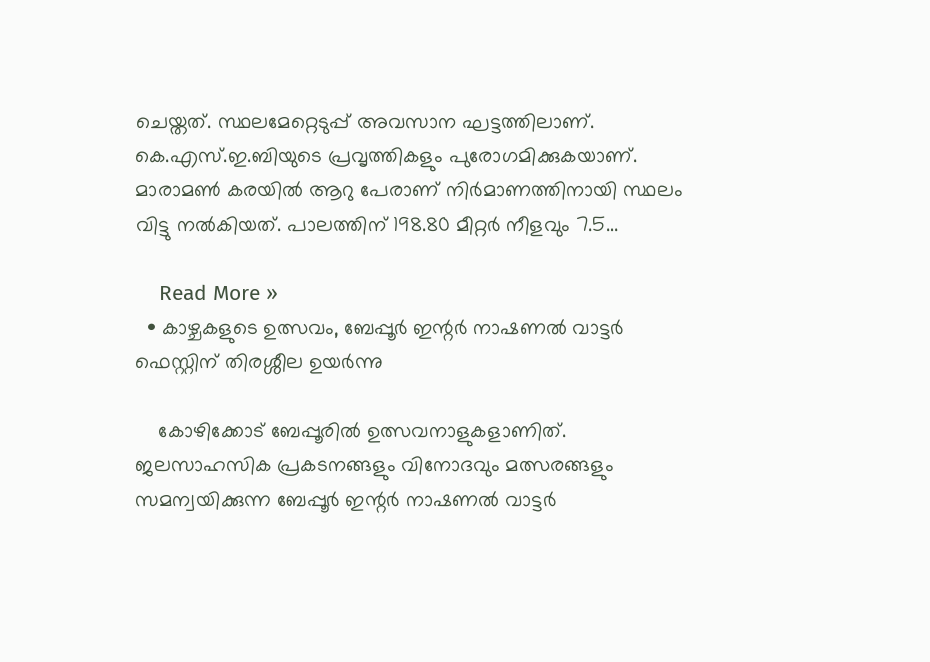ചെയ്തത്. സ്ഥലമേറ്റെടുപ്പ് അവസാന ഘട്ടത്തിലാണ്. കെ.എസ്.ഇ.ബിയുടെ പ്രവൃത്തികളും പുരോഗമിക്കുകയാണ്. മാരാമണ്‍ കരയില്‍ ആറു പേരാണ് നിര്‍മാണത്തിനായി സ്ഥലം വിട്ടു നല്‍കിയത്. പാലത്തിന് 198.80 മീറ്റര്‍ നീളവും 7.5…

    Read More »
  • കാഴ്ചകളുടെ ഉത്സവം, ബേപ്പൂർ ഇന്റർ നാഷണൽ വാട്ടർ ഫെസ്റ്റിന് തിരശ്ശീല ഉയർന്നു

    കോഴിക്കോട് ബേപ്പൂരിൽ ഉത്സവനാളുകളാണിത്. ജലസാഹസിക പ്രകടനങ്ങളും വിനോദവും മത്സരങ്ങളും സമന്വയിക്കുന്ന ബേപ്പൂർ ഇന്റർ നാഷണൽ വാട്ടർ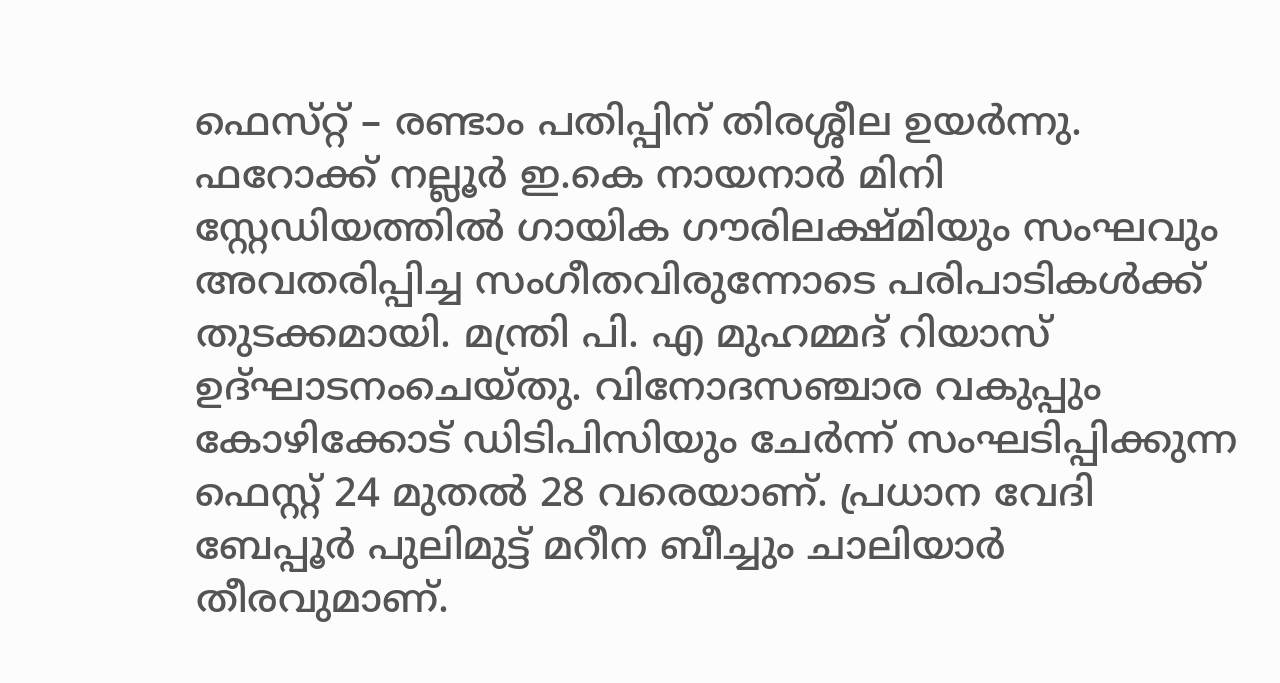ഫെസ്‌റ്റ് – രണ്ടാം പതിപ്പിന്‌ തിരശ്ശീല ഉയർന്നു. ഫറോക്ക് നല്ലൂർ ഇ.കെ നായനാർ മിനി സ്റ്റേഡിയത്തിൽ ഗായിക ഗൗരിലക്ഷ്‌മിയും സംഘവും അവതരിപ്പിച്ച സംഗീതവിരുന്നോടെ പരിപാടികൾക്ക്‌ തുടക്കമായി. മന്ത്രി പി. എ മുഹമ്മദ് റിയാസ് ഉദ്ഘാടനംചെയ്‌തു. വിനോദസഞ്ചാര വകുപ്പും കോഴിക്കോട് ഡിടിപിസിയും ചേർന്ന് സംഘടിപ്പിക്കുന്ന ഫെസ്റ്റ് 24 മുതൽ 28 വരെയാണ്. പ്രധാന വേദി ബേപ്പൂർ പുലിമുട്ട് മറീന ബീച്ചും ചാലിയാർ തീരവുമാണ്.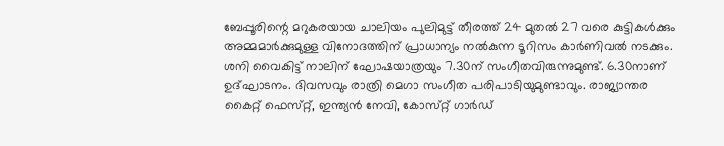ബേപ്പൂരിന്റെ മറുകരയായ ചാലിയം പുലിമുട്ട് തീരത്ത്‌ 24 മുതൽ 27 വരെ കുട്ടികൾക്കും അമ്മമാർക്കുമുള്ള വിനോദത്തിന്‌ പ്രാധാന്യം നൽകുന്ന ടൂറിസം കാർണിവൽ നടക്കും. ശനി വൈകിട്ട്‌ നാലിന് ഘോഷയാത്രയും 7.30ന് സംഗീതവിരുന്നുമുണ്ട്. 6.30നാണ് ഉദ്ഘാടനം. ദിവസവും രാത്രി മെഗാ സംഗീത പരിപാടിയുമുണ്ടാവും. രാജ്യാന്തര കൈറ്റ് ഫെസ്‌റ്റ്, ഇന്ത്യൻ നേവി, കോസ്‌റ്റ്‌‌ ഗാർഡ്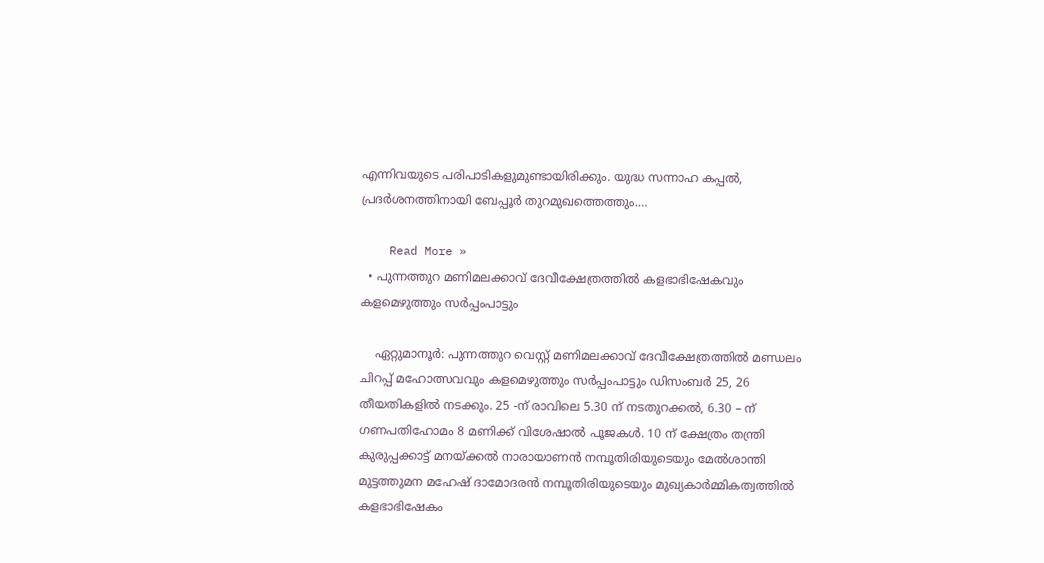എന്നിവയുടെ പരിപാടികളുമുണ്ടായിരിക്കും. യുദ്ധ സന്നാഹ കപ്പൽ, പ്രദർശനത്തിനായി ബേപ്പൂർ തുറമുഖത്തെത്തും.…

    Read More »
  • പുന്നത്തുറ മണിമലക്കാവ് ദേവീക്ഷേത്രത്തിൽ കളഭാഭിഷേകവും കളമെഴുത്തും സർപ്പംപാട്ടും

    ഏറ്റുമാനൂർ: പുന്നത്തുറ വെസ്റ്റ് മണിമലക്കാവ് ദേവീക്ഷേത്രത്തിൽ മണ്ഡലം ചിറപ്പ് മഹോത്സവവും കളമെഴുത്തും സർപ്പംപാട്ടും ഡിസംബർ 25, 26 തീയതികളിൽ നടക്കും. 25 -ന് രാവിലെ 5.30 ന് നടതുറക്കൽ, 6.30 – ന് ഗണപതിഹോമം 8 മണിക്ക് വിശേഷാൽ പൂജകൾ. 10 ന് ക്ഷേത്രം തന്ത്രി കുരുപ്പക്കാട്ട് മനയ്ക്കൽ നാരായാണൻ നമ്പൂതിരിയുടെയും മേൽശാന്തി മുട്ടത്തുമന മഹേഷ് ദാമോദരൻ നമ്പൂതിരിയുടെയും മുഖ്യകാർമ്മികത്വത്തിൽ കളഭാഭിഷേകം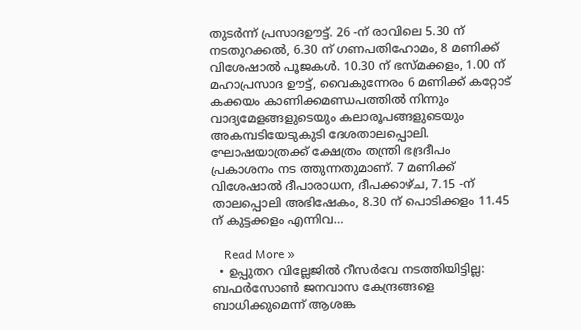തുടർന്ന് പ്രസാദഊട്ട്. 26 -ന് രാവിലെ 5.30 ന് നടതുറക്കൽ, 6.30 ന് ഗണപതിഹോമം, 8 മണിക്ക് വിശേഷാൽ പൂജകൾ. 10.30 ന് ഭസ്മക്കളം, 1.00 ന് മഹാപ്രസാദ ഊട്ട്, വൈകുന്നേരം 6 മണിക്ക് കറ്റോട് കക്കയം കാണിക്കമണ്ഡപത്തിൽ നിന്നും വാദ്യമേളങ്ങളുടെയും കലാരൂപങ്ങളുടെയും അകമ്പടിയേടുകുടി ദേശതാലപ്പൊലി. ഘോഷയാത്രക്ക് ക്ഷേത്രം തന്ത്രി ഭദ്രദീപം പ്രകാശനം നട ത്തുന്നതുമാണ്. 7 മണിക്ക് വിശേഷാൽ ദീപാരാധന, ദീപക്കാഴ്ച, 7.15 -ന് താലപ്പൊലി അഭിഷേകം, 8.30 ന് പൊടിക്കളം 11.45 ന് കുട്ടക്കളം എന്നിവ…

    Read More »
  • ഉപ്പുതറ വില്ലേജിൽ റീസര്‍വേ നടത്തിയിട്ടില്ല: ബഫര്‍സോണ്‍ ജനവാസ കേന്ദ്രങ്ങളെ ബാധിക്കുമെന്ന് ആശങ്ക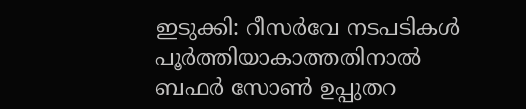ഇടുക്കി: റീസര്‍വേ നടപടികൾ പൂർത്തിയാകാത്തതിനാൽ ബഫര്‍ സോണ്‍ ഉപ്പുതറ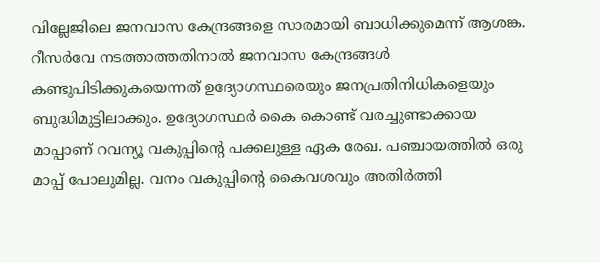വില്ലേജിലെ ജനവാസ കേന്ദ്രങ്ങളെ സാരമായി ബാധിക്കുമെന്ന് ആശങ്ക. റീസര്‍വേ നടത്താത്തതിനാല്‍ ജനവാസ കേന്ദ്രങ്ങള്‍ കണ്ടുപിടിക്കുകയെന്നത് ഉദ്യോഗസ്ഥരെയും ജനപ്രതിനിധികളെയും ബുദ്ധിമുട്ടിലാക്കും. ഉദ്യോഗസ്ഥര്‍ കൈ കൊണ്ട് വരച്ചുണ്ടാക്കായ മാപ്പാണ് റവന്യൂ വകുപ്പിന്റെ പക്കലുള്ള ഏക രേഖ. പഞ്ചായത്തില്‍ ഒരു മാപ്പ് പോലുമില്ല. വനം വകുപ്പിന്റെ കൈവശവും അതിര്‍ത്തി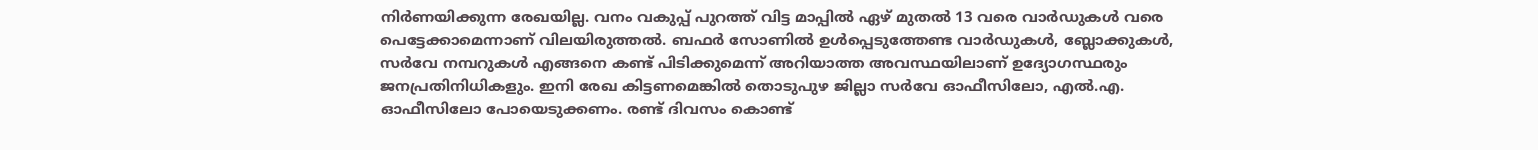നിര്‍ണയിക്കുന്ന രേഖയില്ല. വനം വകുപ്പ് പുറത്ത് വിട്ട മാപ്പില്‍ ഏഴ് മുതല്‍ 13 വരെ വാര്‍ഡുകള്‍ വരെ പെട്ടേക്കാമെന്നാണ് വിലയിരുത്തല്‍. ബഫര്‍ സോണില്‍ ഉള്‍പ്പെടുത്തേണ്ട വാര്‍ഡുകള്‍, ബ്ലോക്കുകള്‍, സര്‍വേ നമ്പറുകള്‍ എങ്ങനെ കണ്ട് പിടിക്കുമെന്ന് അറിയാത്ത അവസ്ഥയിലാണ് ഉദ്യോഗസ്ഥരും ജനപ്രതിനിധികളും. ഇനി രേഖ കിട്ടണമെങ്കില്‍ തൊടുപുഴ ജില്ലാ സര്‍വേ ഓഫീസിലോ, എല്‍.എ. ഓഫീസിലോ പോയെടുക്കണം. രണ്ട് ദിവസം കൊണ്ട്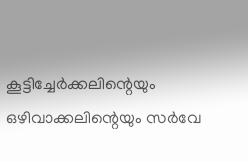കൂട്ടിച്ചേര്‍ക്കലിന്റെയും ഒഴിവാക്കലിന്റെയും സര്‍വേ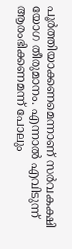പൂര്‍ത്തിയാക്കണമെന്നാണ് സര്‍വകക്ഷി യോഗ തീരുമാനം. എന്നാല്‍ എവിടുന്ന് ആരംഭിക്കണമന്ന് പോലും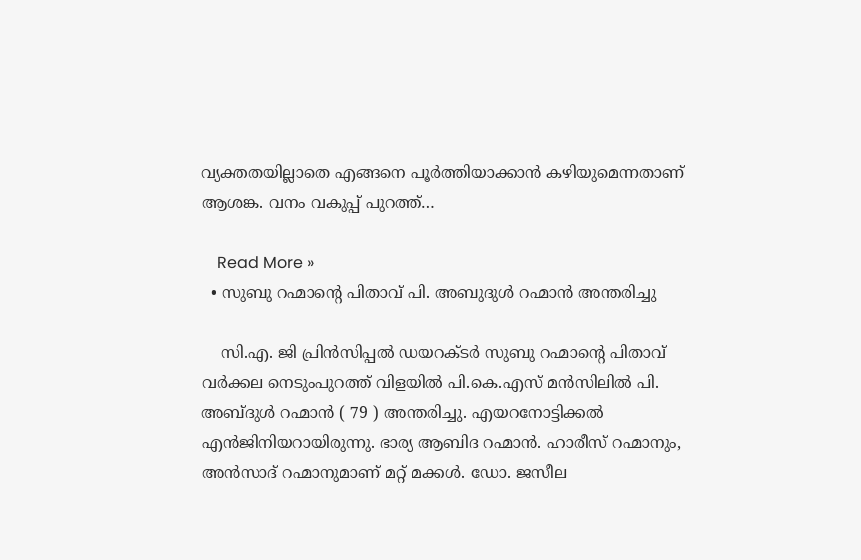വ്യക്തതയില്ലാതെ എങ്ങനെ പൂര്‍ത്തിയാക്കാന്‍ കഴിയുമെന്നതാണ് ആശങ്ക. വനം വകുപ്പ് പുറത്ത്…

    Read More »
  • സുബു റഹ്മാന്റെ പിതാവ് പി. അബുദുൾ റഹ്മാൻ അന്തരിച്ചു

    സി.എ. ജി പ്രിൻസിപ്പൽ ഡയറക്ടർ സുബു റഹ്മാന്റെ പിതാവ് വർക്കല നെടുംപുറത്ത് വിളയിൽ പി.കെ.എസ് മൻസിലിൽ പി. അബ്ദുൾ റഹ്മാൻ ( 79 ) അന്തരിച്ചു. എയറനോട്ടിക്കൽ എൻജിനിയറായിരുന്നു. ഭാര്യ ആബിദ റഹ്മാൻ. ഹാരീസ് റഹ്മാനും, അൻസാദ് റഹ്മാനുമാണ് മറ്റ് മക്കൾ. ഡോ. ജസീല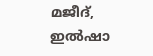മജീദ്, ഇൽഷാ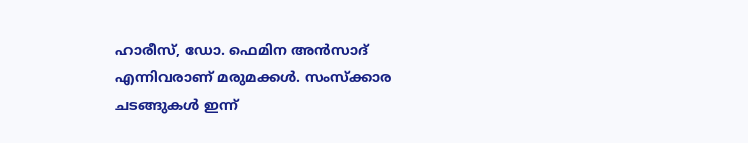ഹാരീസ്, ഡോ. ഫെമിന അൻസാദ് എന്നിവരാണ് മരുമക്കൾ. സംസ്ക്കാര ചടങ്ങുകൾ ഇന്ന്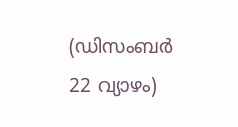(ഡിസംബർ 22 വ്യാഴം)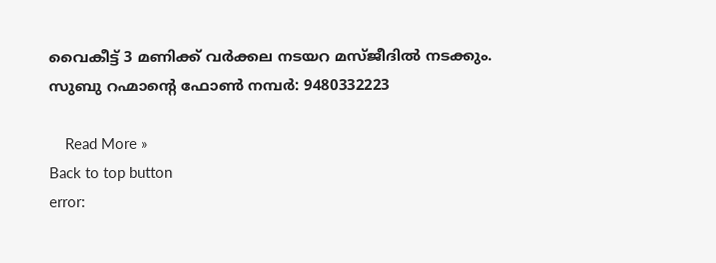വൈകീട്ട് 3 മണിക്ക് വർക്കല നടയറ മസ്ജീദിൽ നടക്കും. സുബു റഹ്മാന്റെ ഫോൺ നമ്പർ: 9480332223

    Read More »
Back to top button
error: